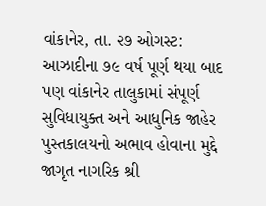વાંકાનેર, તા. ૨૭ ઓગસ્ટ: આઝાદીના ૭૯ વર્ષ પૂર્ણ થયા બાદ પણ વાંકાનેર તાલુકામાં સંપૂર્ણ સુવિધાયુક્ત અને આધુનિક જાહેર પુસ્તકાલયનો અભાવ હોવાના મુદ્દે જાગૃત નાગરિક શ્રી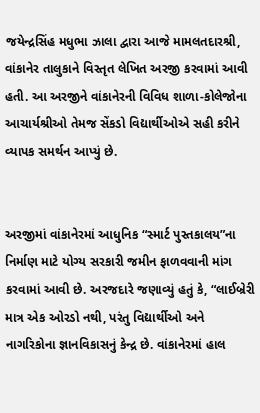જયેન્દ્રસિંહ મધુભા ઝાલા દ્વારા આજે મામલતદારશ્રી, વાંકાનેર તાલુકાને વિસ્તૃત લેખિત અરજી કરવામાં આવી હતી. આ અરજીને વાંકાનેરની વિવિધ શાળા-કોલેજોના આચાર્યશ્રીઓ તેમજ સેંકડો વિદ્યાર્થીઓએ સહી કરીને વ્યાપક સમર્થન આપ્યું છે.


અરજીમાં વાંકાનેરમાં આધુનિક “સ્માર્ટ પુસ્તકાલય”ના નિર્માણ માટે યોગ્ય સરકારી જમીન ફાળવવાની માંગ કરવામાં આવી છે. અરજદારે જણાવ્યું હતું કે, “લાઈબ્રેરી માત્ર એક ઓરડો નથી, પરંતુ વિદ્યાર્થીઓ અને નાગરિકોના જ્ઞાનવિકાસનું કેન્દ્ર છે. વાંકાનેરમાં હાલ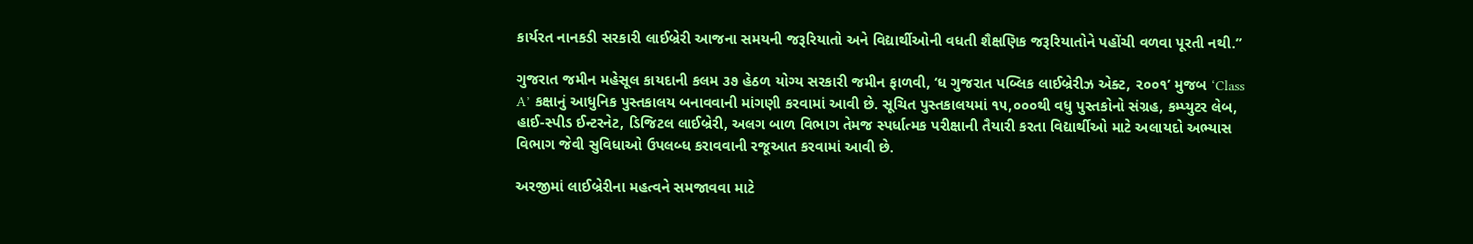કાર્યરત નાનકડી સરકારી લાઈબ્રેરી આજના સમયની જરૂરિયાતો અને વિદ્યાર્થીઓની વધતી શૈક્ષણિક જરૂરિયાતોને પહોંચી વળવા પૂરતી નથી.”

ગુજરાત જમીન મહેસૂલ કાયદાની કલમ ૩૭ હેઠળ યોગ્ય સરકારી જમીન ફાળવી, ‘ધ ગુજરાત પબ્લિક લાઈબ્રેરીઝ એક્ટ, ૨૦૦૧’ મુજબ ‘Class A’ કક્ષાનું આધુનિક પુસ્તકાલય બનાવવાની માંગણી કરવામાં આવી છે. સૂચિત પુસ્તકાલયમાં ૧૫,૦૦૦થી વધુ પુસ્તકોનો સંગ્રહ, કમ્પ્યુટર લેબ, હાઈ-સ્પીડ ઈન્ટરનેટ, ડિજિટલ લાઈબ્રેરી, અલગ બાળ વિભાગ તેમજ સ્પર્ધાત્મક પરીક્ષાની તૈયારી કરતા વિદ્યાર્થીઓ માટે અલાયદો અભ્યાસ વિભાગ જેવી સુવિધાઓ ઉપલબ્ધ કરાવવાની રજૂઆત કરવામાં આવી છે.

અરજીમાં લાઈબ્રેરીના મહત્વને સમજાવવા માટે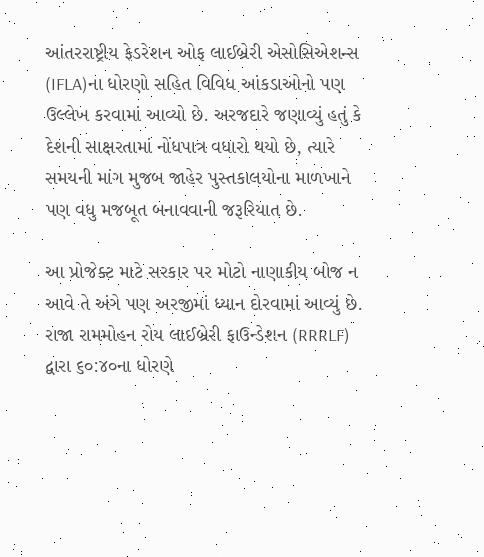આંતરરાષ્ટ્રીય ફેડરેશન ઓફ લાઈબ્રેરી એસોસિએશન્સ (IFLA)ના ધોરણો સહિત વિવિધ આંકડાઓનો પણ ઉલ્લેખ કરવામાં આવ્યો છે. અરજદારે જણાવ્યું હતું કે દેશની સાક્ષરતામાં નોંધપાત્ર વધારો થયો છે, ત્યારે સમયની માંગ મુજબ જાહેર પુસ્તકાલયોના માળખાને પણ વધુ મજબૂત બનાવવાની જરૂરિયાત છે.

આ પ્રોજેક્ટ માટે સરકાર પર મોટો નાણાકીય બોજ ન આવે તે અંગે પણ અરજીમાં ધ્યાન દોરવામાં આવ્યું છે. રાજા રામમોહન રોય લાઈબ્રેરી ફાઉન્ડેશન (RRRLF) દ્વારા ૬૦:૪૦ના ધોરણે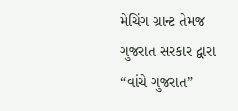મેચિંગ ગ્રાન્ટ તેમજ ગુજરાત સરકાર દ્વારા “વાંચે ગુજરાત”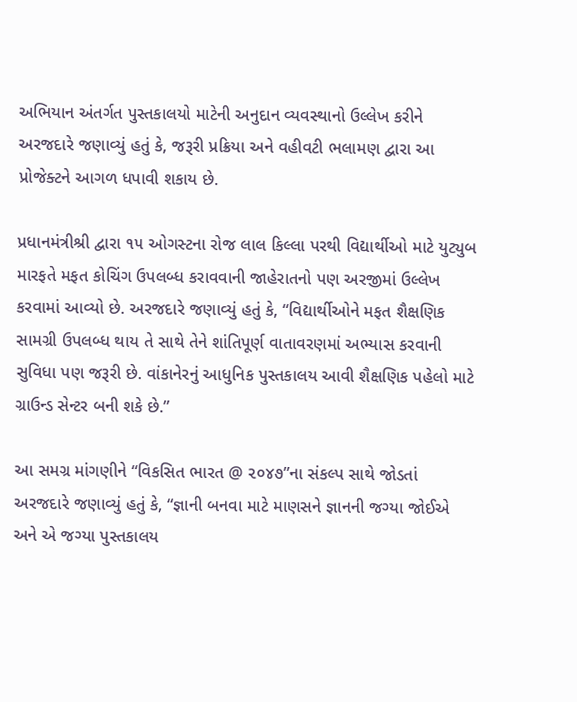અભિયાન અંતર્ગત પુસ્તકાલયો માટેની અનુદાન વ્યવસ્થાનો ઉલ્લેખ કરીને અરજદારે જણાવ્યું હતું કે, જરૂરી પ્રક્રિયા અને વહીવટી ભલામણ દ્વારા આ પ્રોજેક્ટને આગળ ધપાવી શકાય છે.

પ્રધાનમંત્રીશ્રી દ્વારા ૧૫ ઓગસ્ટના રોજ લાલ કિલ્લા પરથી વિદ્યાર્થીઓ માટે યુટ્યુબ મારફતે મફત કોચિંગ ઉપલબ્ધ કરાવવાની જાહેરાતનો પણ અરજીમાં ઉલ્લેખ કરવામાં આવ્યો છે. અરજદારે જણાવ્યું હતું કે, “વિદ્યાર્થીઓને મફત શૈક્ષણિક સામગ્રી ઉપલબ્ધ થાય તે સાથે તેને શાંતિપૂર્ણ વાતાવરણમાં અભ્યાસ કરવાની સુવિધા પણ જરૂરી છે. વાંકાનેરનું આધુનિક પુસ્તકાલય આવી શૈક્ષણિક પહેલો માટે ગ્રાઉન્ડ સેન્ટર બની શકે છે.”

આ સમગ્ર માંગણીને “વિકસિત ભારત @ ૨૦૪૭”ના સંકલ્પ સાથે જોડતાં અરજદારે જણાવ્યું હતું કે, “જ્ઞાની બનવા માટે માણસને જ્ઞાનની જગ્યા જોઈએ અને એ જગ્યા પુસ્તકાલય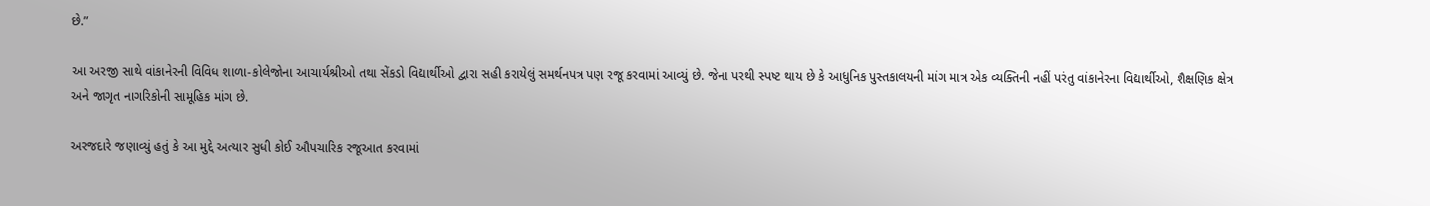છે.”

આ અરજી સાથે વાંકાનેરની વિવિધ શાળા-કોલેજોના આચાર્યશ્રીઓ તથા સેંકડો વિદ્યાર્થીઓ દ્વારા સહી કરાયેલું સમર્થનપત્ર પણ રજૂ કરવામાં આવ્યું છે. જેના પરથી સ્પષ્ટ થાય છે કે આધુનિક પુસ્તકાલયની માંગ માત્ર એક વ્યક્તિની નહીં પરંતુ વાંકાનેરના વિદ્યાર્થીઓ, શૈક્ષણિક ક્ષેત્ર અને જાગૃત નાગરિકોની સામૂહિક માંગ છે.

અરજદારે જણાવ્યું હતું કે આ મુદ્દે અત્યાર સુધી કોઈ ઔપચારિક રજૂઆત કરવામાં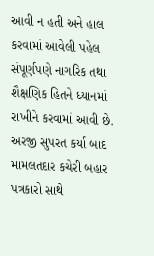આવી ન હતી અને હાલ કરવામાં આવેલી પહેલ સંપૂર્ણપણે નાગરિક તથા શૈક્ષણિક હિતને ધ્યાનમાં રાખીને કરવામાં આવી છે. અરજી સુપરત કર્યા બાદ મામલતદાર કચેરી બહાર પત્રકારો સાથે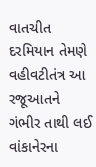વાતચીત દરમિયાન તેમણે વહીવટીતંત્ર આ રજૂઆતને ગંભીર તાથી લઈ વાંકાનેરના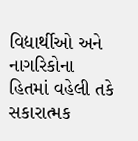વિદ્યાર્થીઓ અને નાગરિકોના હિતમાં વહેલી તકે સકારાત્મક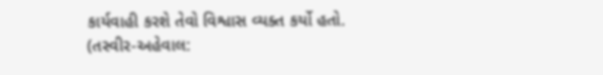કાર્યવાહી કરશે તેવો વિશ્વાસ વ્યક્ત કર્યો હતો. (તસ્વીર-અહેવાલ: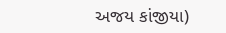અજય કાંજીયા)